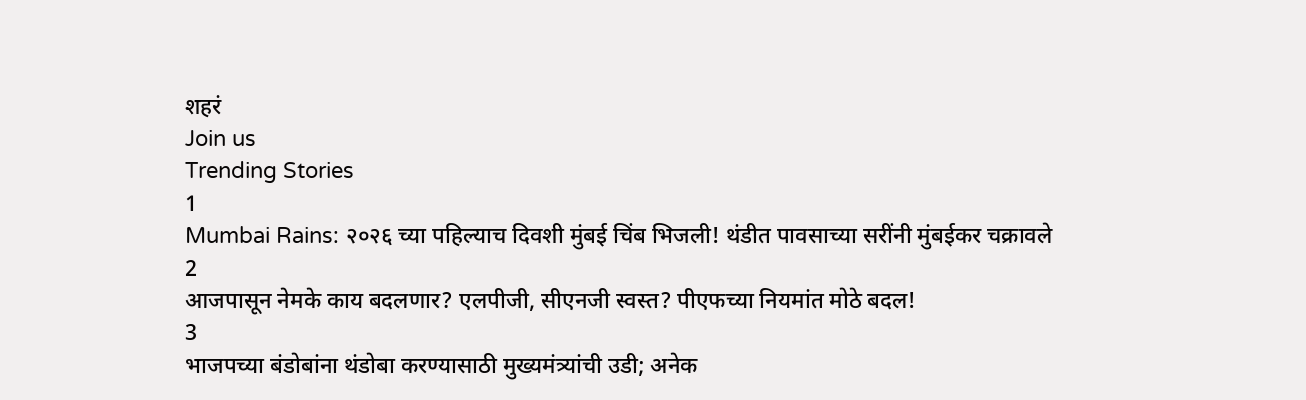शहरं
Join us
Trending Stories
1
Mumbai Rains: २०२६ च्या पहिल्याच दिवशी मुंबई चिंब भिजली! थंडीत पावसाच्या सरींनी मुंबईकर चक्रावले
2
आजपासून नेमके काय बदलणार? एलपीजी, सीएनजी स्वस्त? पीएफच्या नियमांत मोठे बदल!
3
भाजपच्या बंडोबांना थंडोबा करण्यासाठी मुख्यमंत्र्यांची उडी; अनेक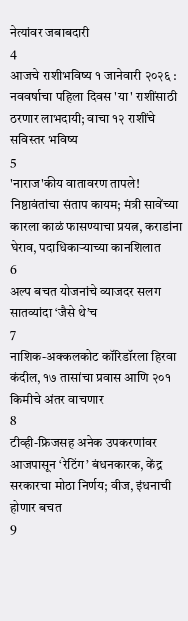नेत्यांवर जबाबदारी
4
आजचे राशीभविष्य १ जानेवारी २०२६ : नववर्षाचा पहिला दिवस 'या' राशींसाठी ठरणार लाभदायी; वाचा १२ राशींचे सविस्तर भविष्य
5
'नाराज'कीय वातावरण तापले! निष्ठावंतांचा संताप कायम; मंत्री सावेंच्या कारला काळं फासण्याचा प्रयत्न, कराडांना घेराव, पदाधिकाऱ्याच्या कानशिलात
6
अल्प बचत योजनांचे व्याजदर सलग सातव्यांदा ‘जैसे थे’च
7
नाशिक-अक्कलकोट कॉरिडॉरला हिरवा कंदील, १७ तासांचा प्रवास आणि २०१ किमीचे अंतर वाचणार
8
टीव्ही-फ्रिजसह अनेक उपकरणांवर आजपासून ‘रेटिंग’ बंधनकारक, केंद्र सरकारचा मोठा निर्णय; वीज, इंधनाची होणार बचत
9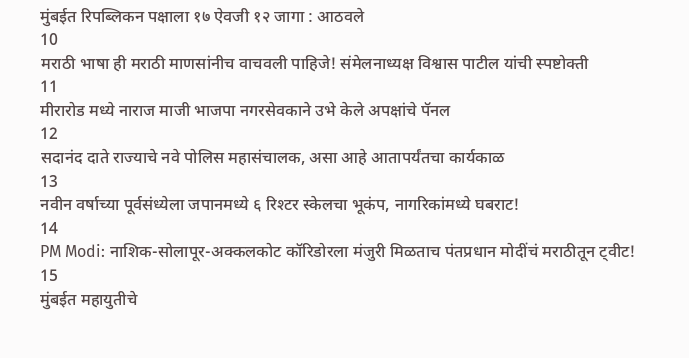मुंबईत रिपब्लिकन पक्षाला १७ ऐवजी १२ जागा : आठवले
10
मराठी भाषा ही मराठी माणसांनीच वाचवली पाहिजे! संमेलनाध्यक्ष विश्वास पाटील यांची स्पष्टोक्ती
11
मीरारोड मध्ये नाराज माजी भाजपा नगरसेवकाने उभे केले अपक्षांचे पॅनल
12
सदानंद दाते राज्याचे नवे पोलिस महासंचालक, असा आहे आतापर्यंतचा कार्यकाळ
13
नवीन वर्षाच्या पूर्वसंध्येला जपानमध्ये ६ रिश्टर स्केलचा भूकंप, नागरिकांमध्ये घबराट!
14
PM Modi: नाशिक-सोलापूर-अक्कलकोट कॉरिडोरला मंजुरी मिळताच पंतप्रधान मोदींचं मराठीतून ट्वीट!
15
मुंबईत महायुतीचे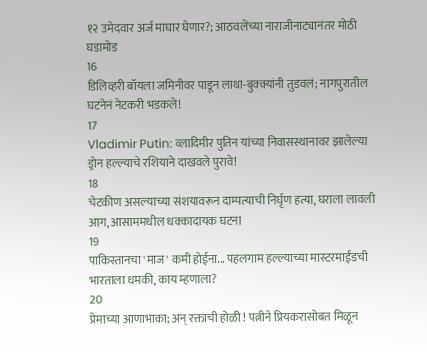१२ उमेदवार अर्ज माघार घेणार?; आठवलेंच्या नाराजीनाट्यानंतर मोठी घडामोड
16
डिलिव्हरी बॉयला जमिनीवर पाडून लाथा-बुक्क्यांनी तुडवलं; नागपुरातील घटनेनं नेटकरी भडकले!
17
Vladimir Putin: व्लादिमीर पुतिन यांच्या निवासस्थानावर झालेल्या ड्रोन हल्ल्याचे रशियाने दाखवले पुरावे!
18
चेटकीण असल्याच्या संशयावरून दाम्पत्याची निर्घृण हत्या, घराला लावली आग, आसाममधील धक्कादायक घटना
19
पाकिस्तानचा 'माज' कमी होईना... पहलगाम हल्ल्याच्या मास्टरमाईंडची भारताला धमकी, काय म्हणाला?
20
प्रेमाच्या आणाभाका; अन् रक्ताची होळी ! पत्नीने प्रियकरासोबत मिळून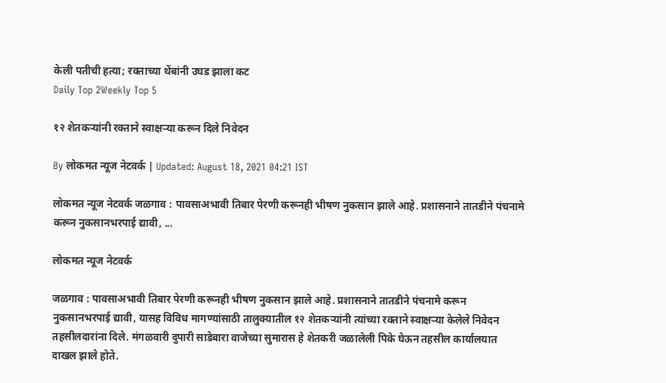केली पतीची हत्या; रक्ताच्या थेंबांनी उघड झाला कट
Daily Top 2Weekly Top 5

१२ शेतकऱ्यांनी रक्ताने स्वाक्षऱ्या करून दिले निवेदन

By लोकमत न्यूज नेटवर्क | Updated: August 18, 2021 04:21 IST

लोकमत न्यूज नेटवर्क जळगाव : पावसाअभावी तिबार पेरणी करूनही भीषण नुकसान झाले आहे. प्रशासनाने तातडीने पंचनामे करून नुकसानभरपाई द्यावी, ...

लोकमत न्यूज नेटवर्क

जळगाव : पावसाअभावी तिबार पेरणी करूनही भीषण नुकसान झाले आहे. प्रशासनाने तातडीने पंचनामे करून नुकसानभरपाई द्यावी, यासह विविध मागण्यांसाठी तालुक्यातील १२ शेतकऱ्यांनी त्यांच्या रक्ताने स्वाक्षऱ्या केलेले निवेदन तहसीलदारांना दिले. मंगळवारी दुपारी साडेबारा वाजेच्या सुमारास हे शेतकरी जळालेली पिके घेऊन तहसील कार्यालयात दाखल झाले होते.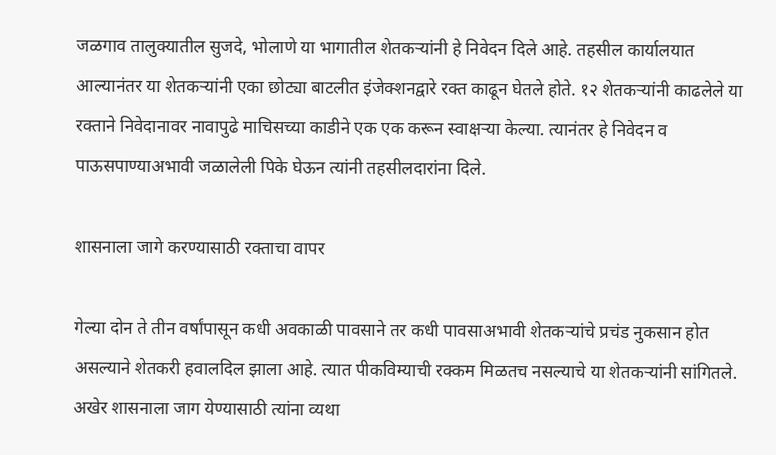जळगाव तालुक्यातील सुजदे, भोलाणे या भागातील शेतकऱ्यांनी हे निवेदन दिले आहे. तहसील कार्यालयात आल्यानंतर या शेतकऱ्यांनी एका छोट्या बाटलीत इंजेक्शनद्वारे रक्त काढून घेतले होते. १२ शेतकऱ्यांनी काढलेले या रक्ताने निवेदानावर नावापुढे माचिसच्या काडीने एक एक करून स्वाक्षऱ्या केल्या. त्यानंतर हे निवेदन व पाऊसपाण्याअभावी जळालेली पिके घेऊन त्यांनी तहसीलदारांना दिले.

शासनाला जागे करण्यासाठी रक्ताचा वापर

गेल्या दोन ते तीन वर्षांपासून कधी अवकाळी पावसाने तर कधी पावसाअभावी शेतकऱ्यांचे प्रचंड नुकसान होत असल्याने शेतकरी हवालदिल झाला आहे. त्यात पीकविम्याची रक्कम मिळतच नसल्याचे या शेतकऱ्यांनी सांगितले. अखेर शासनाला जाग येण्यासाठी त्यांना व्यथा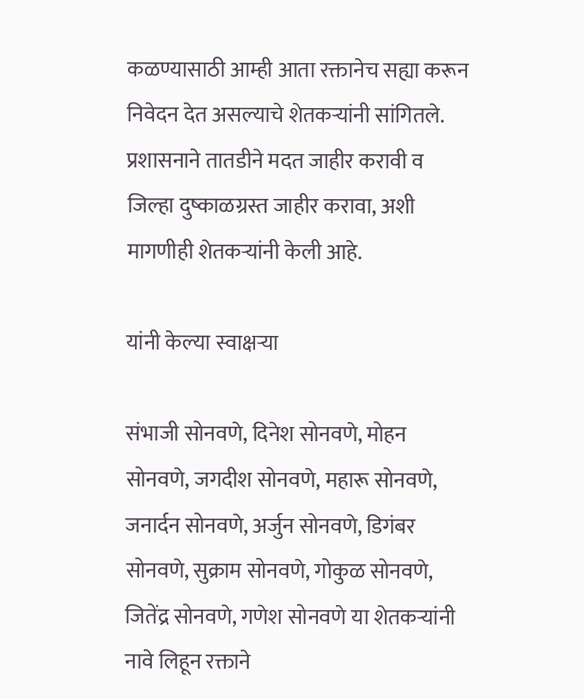कळण्यासाठी आम्ही आता रक्तानेच सह्या करून निवेदन देत असल्याचे शेतकऱ्यांनी सांगितले. प्रशासनाने तातडीने मदत जाहीर करावी व जिल्हा दुष्काळग्रस्त जाहीर करावा, अशी मागणीही शेतकऱ्यांनी केली आहे.

यांनी केल्या स्वाक्षऱ्या

संभाजी सोनवणे, दिनेश सोनवणे, मोहन सोनवणे, जगदीश सोनवणे, महारू सोनवणे, जनार्दन सोनवणे, अर्जुन सोनवणे, डिगंबर सोनवणे, सुक्राम सोनवणे, गोकुळ सोनवणे, जितेंद्र सोनवणे, गणेश सोनवणे या शेतकऱ्यांनी नावे लिहून रक्ताने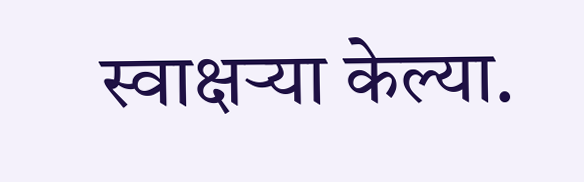स्वाक्षऱ्या केल्या.